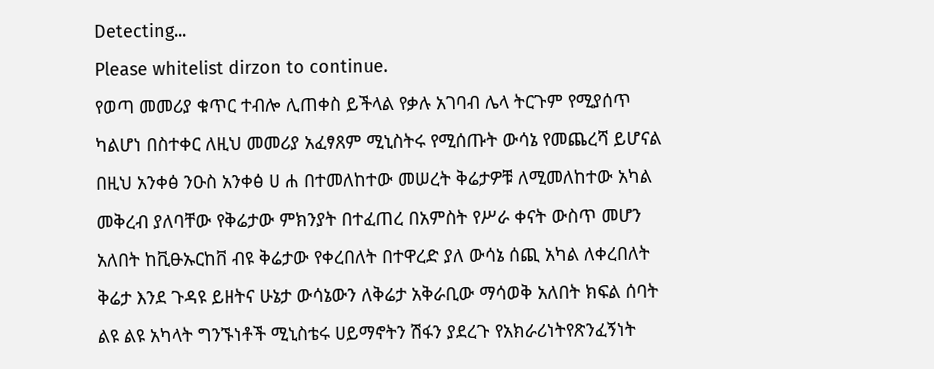Detecting...
Please whitelist dirzon to continue.
የወጣ መመሪያ ቁጥር ተብሎ ሊጠቀስ ይችላል የቃሉ አገባብ ሌላ ትርጉም የሚያሰጥ ካልሆነ በስተቀር ለዚህ መመሪያ አፈፃጸም ሚኒስትሩ የሚሰጡት ውሳኔ የመጨረሻ ይሆናል በዚህ አንቀፅ ንዑስ አንቀፅ ሀ ሐ በተመለከተው መሠረት ቅሬታዎቹ ለሚመለከተው አካል መቅረብ ያለባቸው የቅሬታው ምክንያት በተፈጠረ በአምስት የሥራ ቀናት ውስጥ መሆን አለበት ከቪፁኡርከቨ ብዩ ቅሬታው የቀረበለት በተዋረድ ያለ ውሳኔ ሰጪ አካል ለቀረበለት ቅሬታ እንደ ጉዳዩ ይዘትና ሁኔታ ውሳኔውን ለቅሬታ አቅራቢው ማሳወቅ አለበት ክፍል ሰባት ልዩ ልዩ አካላት ግንኙነቶች ሚኒስቴሩ ሀይማኖትን ሽፋን ያደረጉ የአክራሪነትየጽንፈኝነት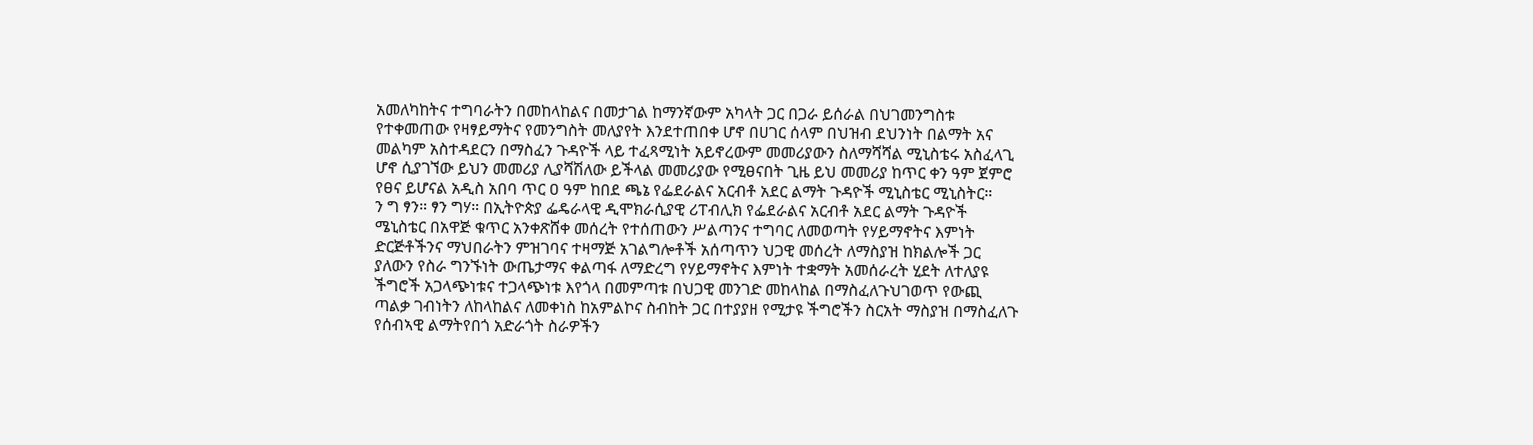አመለካከትና ተግባራትን በመከላከልና በመታገል ከማንኛውም አካላት ጋር በጋራ ይሰራል በህገመንግስቱ የተቀመጠው የዛፃይማትና የመንግስት መለያየት እንደተጠበቀ ሆኖ በሀገር ሰላም በህዝብ ደህንነት በልማት አና መልካም አስተዳደርን በማስፈን ጉዳዮች ላይ ተፈጻሚነት አይኖረውም መመሪያውን ስለማሻሻል ሚኒስቴሩ አስፈላጊ ሆኖ ሲያገኘው ይህን መመሪያ ሊያሻሽለው ይችላል መመሪያው የሚፀናበት ጊዜ ይህ መመሪያ ከጥር ቀን ዓም ጀምሮ የፀና ይሆናል አዲስ አበባ ጥር ዐ ዓም ከበደ ጫኔ የፌደራልና አርብቶ አደር ልማት ጉዳዮች ሚኒስቴር ሚኒስትር።
ን ግ ፃን። ፃን ግሃ። በኢትዮጵያ ፌዴራላዊ ዲሞክራሲያዊ ሪፐብሊክ የፌደራልና አርብቶ አደር ልማት ጉዳዮች ሜኒስቴር በአዋጅ ቁጥር አንቀጽሸቀ መሰረት የተሰጠውን ሥልጣንና ተግባር ለመወጣት የሃይማኖትና እምነት ድርጅቶችንና ማህበራትን ምዝገባና ተዛማጅ አገልግሎቶች አሰጣጥን ህጋዊ መሰረት ለማስያዝ ከክልሎች ጋር ያለውን የስራ ግንኙነት ውጤታማና ቀልጣፋ ለማድረግ የሃይማኖትና እምነት ተቋማት አመሰራረት ሂደት ለተለያዩ ችግሮች አጋላጭነቱና ተጋላጭነቱ እየጎላ በመምጣቱ በህጋዊ መንገድ መከላከል በማስፈለጉህገወጥ የውጪ ጣልቃ ገብነትን ለከላከልና ለመቀነስ ከአምልኮና ስብከት ጋር በተያያዘ የሚታዩ ችግሮችን ስርአት ማስያዝ በማስፈለጉ የሰብኣዊ ልማትየበጎ አድራጎት ስራዎችን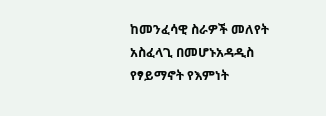ከመንፈሳዊ ስራዎች መለየት አስፈላጊ በመሆኑአዳዲስ የፃይማኖት የእምነት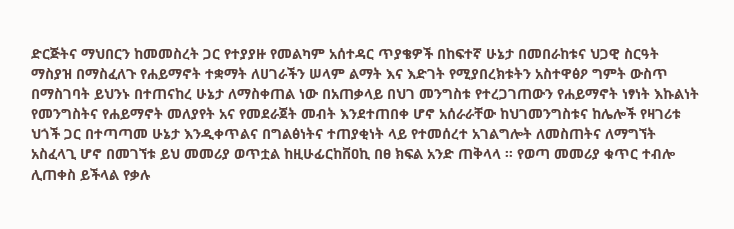ድርጅትና ማህበርን ከመመስረት ጋር የተያያዙ የመልካም አሰተዳር ጥያቄዎች በከፍተኛ ሁኔታ በመበራከቱና ህጋዊ ስርዓት ማስያዝ በማስፈለጉ የሐይማኖት ተቋማት ለሀገራችን ሠላም ልማት እና እድገት የሚያበረክቱትን አስተዋፅዖ ግምት ውስጥ በማስገባት ይህንኑ በተጠናከረ ሁኔታ ለማስቀጠል ነው በአጠቃላይ በህገ መንግስቱ የተረጋገጠውን የሐይማኖት ነፃነት እኩልነት የመንግስትና የሐይማኖት መለያየት አና የመደራጀት መብት እንደተጠበቀ ሆኖ አሰራራቸው ከህገመንግስቱና ከሌሎች የዛገሪቱ ህጎች ጋር በተጣጣመ ሁኔታ እንዲቀጥልና በግልፅነትና ተጠያቂነት ላይ የተመሰረተ አገልግሎት ለመስጠትና ለማግኘት አስፈላጊ ሆኖ በመገኘቱ ይህ መመሪያ ወጥቷል ከዚሁፊርከቨዐኪ በፀ ክፍል አንድ ጠቅላላ ። የወጣ መመሪያ ቁጥር ተብሎ ሊጠቀስ ይችላል የቃሉ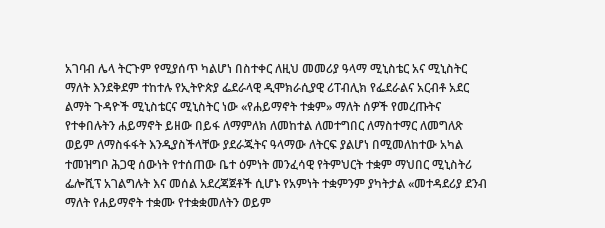አገባብ ሌላ ትርጉም የሚያሰጥ ካልሆነ በስተቀር ለዚህ መመሪያ ዓላማ ሚኒስቴር አና ሚኒስትር ማለት እንደቅደም ተከተሉ የኢትዮጵያ ፌደራላዊ ዲሞክራሲያዊ ሪፐብሊክ የፌደራልና አርብቶ አደር ልማት ጉዳዮች ሚኒስቴርና ሚኒስትር ነው «የሐይማኖት ተቋም» ማለት ሰዎች የመረጡትና የተቀበሉትን ሐይማኖት ይዘው በይፋ ለማምለክ ለመከተል ለመተግበር ለማስተማር ለመግለጽ ወይም ለማስፋፋት እንዲያስችላቸው ያደራጁትና ዓላማው ለትርፍ ያልሆነ በሚመለከተው አካል ተመዝግቦ ሕጋዊ ሰውነት የተሰጠው ቤተ ዕምነት መንፈሳዊ የትምህርት ተቋም ማህበር ሚኒስትሪ ፌሎሺፕ አገልግሉት እና መሰል አደረጃጀቶች ሲሆኑ የአምነት ተቋምንም ያካትታል «መተዳደሪያ ደንብ ማለት የሐይማኖት ተቋሙ የተቋቋመለትን ወይም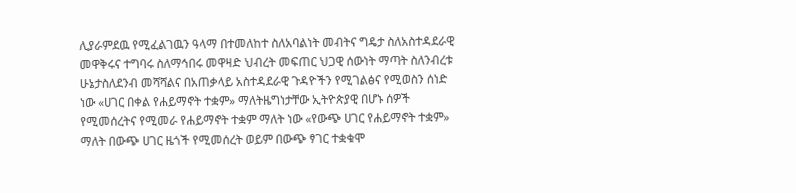ሊያራምደዉ የሚፈልገዉን ዓላማ በተመለከተ ስለአባልነት መብትና ግዴታ ስለአስተዳደራዊ መዋቅሩና ተግባሩ ስለማኅበሩ መዋዛድ ህብረት መፍጠር ህጋዊ ሰውነት ማጣት ስለንብረቱ ሁኔታስለደንብ መሻሻልና በአጠቃላይ አስተዳደራዊ ጉዳዮችን የሚገልፅና የሚወስን ሰነድ ነው «ሀገር በቀል የሐይማኖት ተቋም» ማለትዜግነታቸው ኢትዮጵያዊ በሆኑ ሰዎች የሚመሰረትና የሚመራ የሐይማኖት ተቋም ማለት ነው «የውጭ ሀገር የሐይማኖት ተቋም» ማለት በውጭ ሀገር ዜጎች የሚመሰረት ወይም በውጭ ፃገር ተቋቁሞ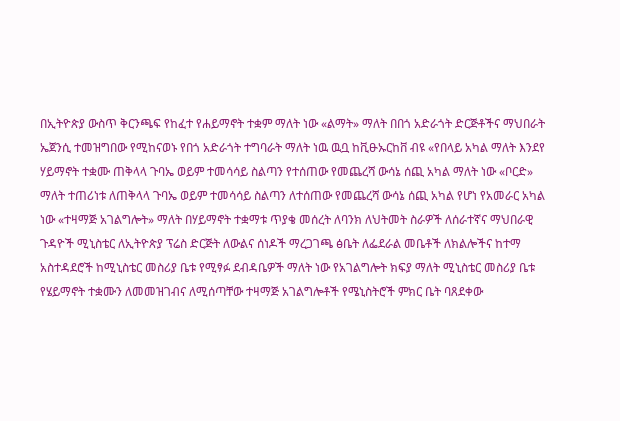በኢትዮጵያ ውስጥ ቅርንጫፍ የከፈተ የሐይማኖት ተቋም ማለት ነው «ልማት» ማለት በበጎ አድራጎት ድርጅቶችና ማህበራት ኤጀንሲ ተመዝግበው የሚከናወኑ የበጎ አድራጎት ተግባራት ማለት ነዉ ዉቧ ከቪፁኡርከቨ ብዩ «የበላይ አካል ማለት እንደየ ሃይማኖት ተቋሙ ጠቅላላ ጉባኤ ወይም ተመሳሳይ ስልጣን የተሰጠው የመጨረሻ ውሳኔ ሰጪ አካል ማለት ነው «ቦርድ» ማለት ተጠሪነቱ ለጠቅላላ ጉባኤ ወይም ተመሳሳይ ስልጣን ለተሰጠው የመጨረሻ ውሳኔ ሰጪ አካል የሆነ የአመራር አካል ነው «ተዛማጅ አገልግሎት» ማለት በሃይማኖት ተቋማቱ ጥያቄ መሰረት ለባንክ ለህትመት ስራዎች ለሰራተኛና ማህበራዊ ጉዳዮች ሚኒስቴር ለኢትዮጵያ ፕሬስ ድርጅት ለውልና ሰነዶች ማረጋገጫ ፅቤት ለፌደራል መቤቶች ለክልሎችና ከተማ አስተዳደሮች ከሚኒስቴር መስሪያ ቤቱ የሚፃፉ ደብዳቤዎች ማለት ነው የአገልግሎት ክፍያ ማለት ሚኒስቴር መስሪያ ቤቱ የሄይማኖት ተቋሙን ለመመዝገብና ለሚሰጣቸው ተዛማጅ አገልግሎቶች የሜኒስትሮች ምክር ቤት ባጸደቀው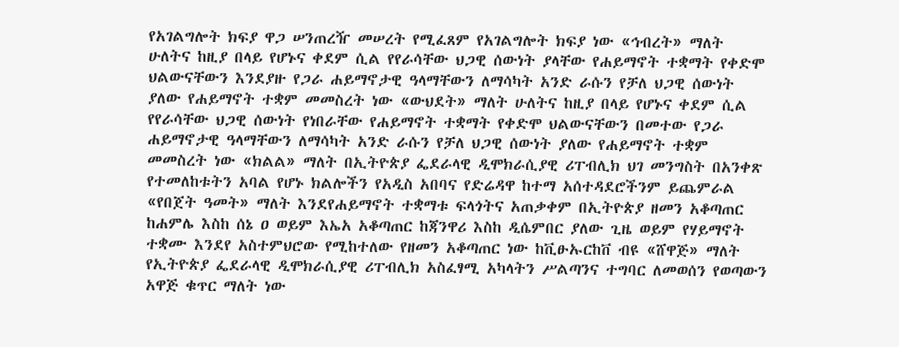የአገልግሎት ክፍያ ዋጋ ሠንጠረዥ መሠረት የሚፈጸም የአገልግሎት ክፍያ ነው «ኅብረት» ማለት ሁለትና ከዚያ በላይ የሆኑና ቀደም ሲል የየራሳቸው ህጋዊ ሰውነት ያላቸው የሐይማኖት ተቋማት የቀድሞ ህልውናቸውን እንደያዙ የጋራ ሐይማኖታዊ ዓላማቸውን ለማሳካት አንድ ራሱን የቻለ ህጋዊ ሰውነት ያለው የሐይማኖት ተቋም መመስረት ነው «ውህደት» ማለት ሁለትና ከዚያ በላይ የሆኑና ቀደም ሲል የየራሳቸው ህጋዊ ሰውነት የነበራቸው የሐይማኖት ተቋማት የቀድሞ ህልውናቸውን በመተው የጋራ ሐይማኖታዊ ዓላማቸውን ለማሳካት አንድ ራሱን የቻለ ህጋዊ ሰውነት ያለው የሐይማኖት ተቋም መመስረት ነው «ክልል» ማለት በኢትዮጵያ ፌደራላዊ ዲሞክራሲያዊ ሪፐብሊክ ህገ መንግስት በአንቀጽ የተመለከቱትን አባል የሆኑ ክልሎችን የአዲስ አበባና የድሬዳዋ ከተማ አሰተዳደሮችንም ይጨምራል «የበጀት ዓመት» ማለት እንደየሐይማኖት ተቋማቱ ፍላጎትና አጠቃቀም በኢትዮጵያ ዘመን አቆጣጠር ከሐምሌ እስከ ሰኔ ዐ ወይም እኤአ አቆጣጠር ከጃንዋሪ እስከ ዲሴምበር ያለው ጊዜ ወይም የሃይማኖት ተቋሙ እንደየ አስተምህሮው የሚከተለው የዘመን አቆጣጠር ነው ከቪፁኡርከቨ ብዩ «ሸዋጅ» ማለት የኢትዮጵያ ፌደራላዊ ዲሞክራሲያዊ ሪፐብሊክ አስፈፃሚ አካላትን ሥልጣንና ተግባር ለመወሰን የወጣውን አዋጅ ቁጥር ማለት ነው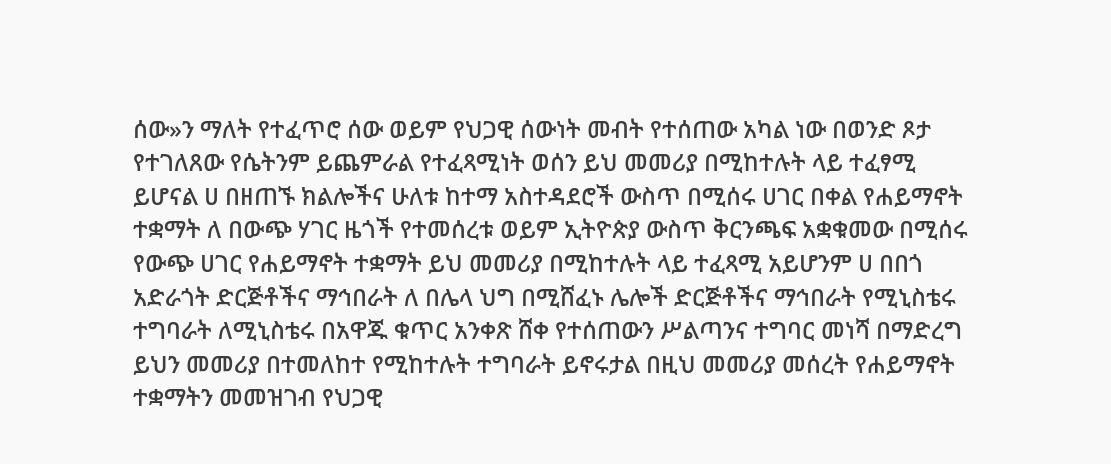ሰው»ን ማለት የተፈጥሮ ሰው ወይም የህጋዊ ሰውነት መብት የተሰጠው አካል ነው በወንድ ጾታ የተገለጸው የሴትንም ይጨምራል የተፈጻሚነት ወሰን ይህ መመሪያ በሚከተሉት ላይ ተፈፃሚ ይሆናል ሀ በዘጠኙ ክልሎችና ሁለቱ ከተማ አስተዳደሮች ውስጥ በሚሰሩ ሀገር በቀል የሐይማኖት ተቋማት ለ በውጭ ሃገር ዜጎች የተመሰረቱ ወይም ኢትዮጵያ ውስጥ ቅርንጫፍ አቋቁመው በሚሰሩ የውጭ ሀገር የሐይማኖት ተቋማት ይህ መመሪያ በሚከተሉት ላይ ተፈጻሚ አይሆንም ሀ በበጎ አድራጎት ድርጅቶችና ማኅበራት ለ በሌላ ህግ በሚሸፈኑ ሌሎች ድርጅቶችና ማኅበራት የሚኒስቴሩ ተግባራት ለሚኒስቴሩ በአዋጁ ቁጥር አንቀጽ ሸቀ የተሰጠውን ሥልጣንና ተግባር መነሻ በማድረግ ይህን መመሪያ በተመለከተ የሚከተሉት ተግባራት ይኖሩታል በዚህ መመሪያ መሰረት የሐይማኖት ተቋማትን መመዝገብ የህጋዊ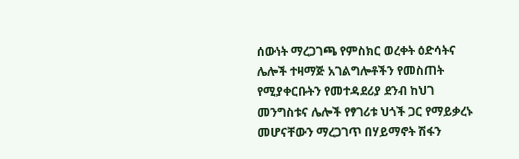ሰውነት ማረጋገጫ የምስክር ወረቀት ዕድሳትና ሌሎች ተዛማጅ አገልግሎቶችን የመስጠት የሚያቀርቡትን የመተዳደሪያ ደንብ ከህገ መንግስቱና ሌሎች የፃገሪቱ ህጎች ጋር የማይቃረኑ መሆናቸውን ማረጋገጥ በሃይማኖት ሽፋን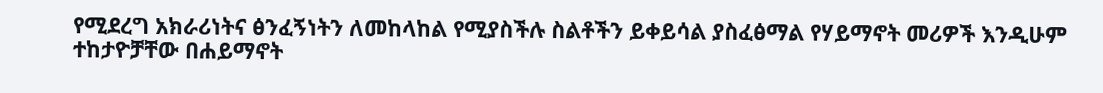የሚደረግ አክራሪነትና ፅንፈኝነትን ለመከላከል የሚያስችሉ ስልቶችን ይቀይሳል ያስፈፅማል የሃይማኖት መሪዎች እንዲሁም ተከታዮቻቸው በሐይማኖት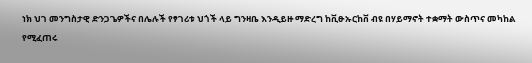ነክ ህገ መንግስታዊ ድንጋጌዎችና በሌሉች የፃገሪቱ ህጎች ላይ ግንዛቤ እንዲይዙ ማድረግ ከቪፁኡርከቨ ብዩ በሃይማኖት ተቋማት ውስጥና መካከል የሚፈጠሩ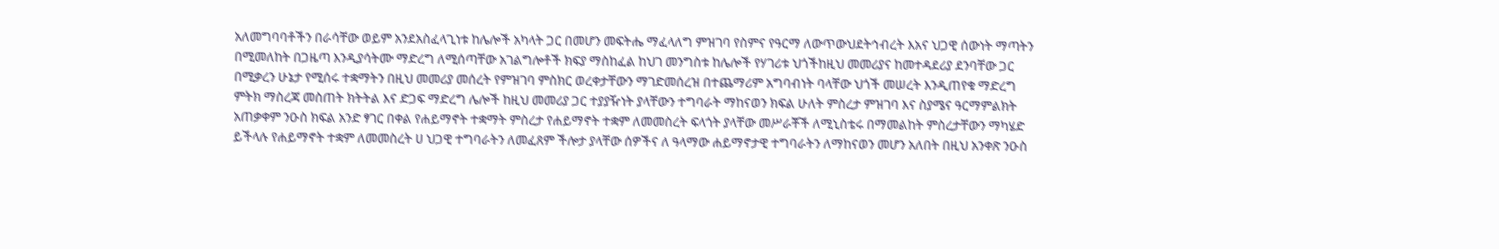አለመግባባቶችን በራሳቸው ወይም አንደአስፈላጊነቱ ከሌሎች አካላት ጋር በመሆን መፍትሔ ማፈላለግ ምዝገባ የስምና የዓርማ ለውጥውህደትኅብረት እአና ህጋዊ ሰውነት ማጣትን በሚመለከት በጋዜጣ እንዲያሳትሙ ማድረግ ለሚሰጣቸው አገልግሎቶች ክፍያ ማስከፈል ከህገ መንግስቱ ከሌሎች የሃገሪቱ ህጎችከዚህ መመሪያና ከመተዳደሪያ ደንባቸው ጋር በሚቃረን ሁኔታ የሚሰሩ ተቋማትን በዚህ መመሪያ መሰረት የምዝገባ ምስክር ወረቀታቸውን ማገድመሰረዝ በተጨማሪም አግባብነት ባላቸው ህጎች መሠረት እንዲጠየቁ ማድረግ ምትክ ማስረጃ መስጠት ክትትል እና ድጋፍ ማድረግ ሌሎች ከዚህ መመሪያ ጋር ተያያዥነት ያላቸውን ተግባራት ማከናወን ክፍል ሁለት ምስረታ ምዝገባ እና ስያሜና ዓርማምልክት አጠቃቀም ንዑስ ክፍል አንድ ፃገር በቀል የሐይማኖት ተቋማት ምስረታ የሐይማኖት ተቋም ለመመስረት ፍላጎት ያላቸው መሥራቾች ለሚኒስቴሩ በማመልከት ምስረታቸውን ማካሄድ ይችላሉ የሐይማኖት ተቋም ለመመስረት ሀ ህጋዊ ተግባራትን ለመፈጸም ችሎታ ያላቸው ሰዎችና ለ ዓላማው ሐይማኖታዊ ተግባራትን ለማከናወን መሆን አለበት በዚህ አንቀጽ ንዑስ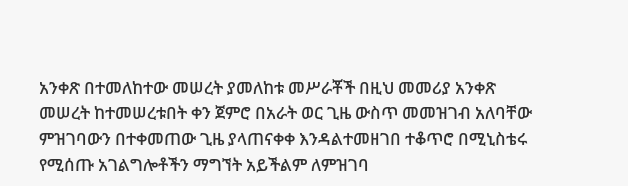አንቀጽ በተመለከተው መሠረት ያመለከቱ መሥራቾች በዚህ መመሪያ አንቀጽ መሠረት ከተመሠረቱበት ቀን ጀምሮ በአራት ወር ጊዜ ውስጥ መመዝገብ አለባቸው ምዝገባውን በተቀመጠው ጊዜ ያላጠናቀቀ እንዳልተመዘገበ ተቆጥሮ በሚኒስቴሩ የሚሰጡ አገልግሎቶችን ማግኘት አይችልም ለምዝገባ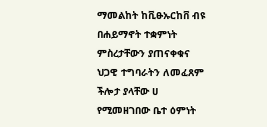ማመልከት ከቪፁኡርከቨ ብዩ በሐይማኖት ተቋምነት ምስረታቸውን ያጠናቀቁና ህጋዊ ተግባራትን ለመፈጸም ችሎታ ያላቸው ሀ የሚመዘገበው ቤተ ዕምነት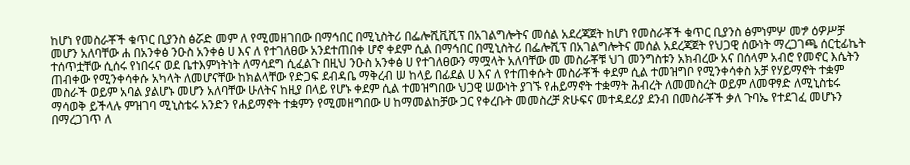ከሆነ የመስራቾች ቁጥር ቢያንስ ፅሯድ መም ለ የሚመዘገበው በማኅበር በሚኒስትሪ በፌሎሺቪሺፕ በአገልግሎትና መሰል አደረጃጀት ከሆነ የመስራቾች ቁጥር ቢያንስ ፅምነምሦ መፇ ዕዎሥቻ መሆን አለባቸው ሐ በአንቀፅ ንዑስ አንቀፅ ሀ እና ለ የተገለፀው አንደተጠበቀ ሆኖ ቀደም ሲል በማኅበር በሚኒስትሪ በፌሎሺፕ በአገልግሎትና መሰል አደረጃጀት የህጋዊ ሰውነት ማረጋገጫ ሰርቲፊኬት ተሰጥቷቸው ሲሰሩ የነበሩና ወደ ቤተእምነትነት ለማሳደግ ሲፈልጉ በዚህ ንዑስ አንቀፅ ሀ የተገለፀውን ማሟላት አለባቸው መ መስራቾቹ ህገ መንግስቱን አክብረው አና በሰላም አብሮ የመኖር እሴትን ጠብቀው የሚንቀሳቀሱ አካላት ለመሆናቸው ከክልላቸው የድጋፍ ደብዳቤ ማቅረብ ሠ ከላይ በፊደል ሀ እና ለ የተጠቀሱት መስራቾች ቀደም ሲል ተመዝግቦ የሚንቀሳቀስ አቻ የሃይማኖት ተቋም መስራች ወይም አባል ያልሆኑ መሆን አለባቸው ሁለትና ከዚያ በላይ የሆኑ ቀደም ሲል ተመዝግበው ህጋዊ ሠውነት ያገኙ የሐይማኖት ተቋማት ሕብረት ለመመስረት ወይም ለመዋፃድ ለሚኒስቴሩ ማሳወቅ ይችላሉ ምዝገባ ሚኒስቴሩ አንድን የሐይማኖት ተቋምን የሚመዘግበው ሀ ከማመልከቻው ጋር የቀረቡት መመስረቻ ጽሁፍና መተዳደሪያ ደንብ በመስራቾች ቃለ ጉባኤ የተደገፈ መሆኑን በማረጋገጥ ለ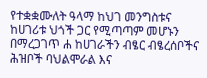የተቋቋሙለት ዓላማ ከህገ መንግስቱና ከሀገሪቱ ህጎች ጋር የሚጣጣም መሆኑን በማረጋገጥ ሐ ከሀገራችን ብፄር ብፄረሰቦችና ሕዝቦች ባህልሞራል እና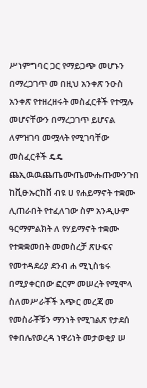ሥነምግባር ጋር የማይጋጭ መሆኑን በማረጋገጥ መ በዚህ አንቀጽ ንዑስ አንቀጽ የተዘረዘሩት መስፈርቶች የተሟሉ መሆናቸውን በማረጋገጥ ይሆናል ለምዝገባ መሟላት የሚገባቸው መስፈርቶች ዴዴ ጨኢዉዉጨጤሙጤሙሑጡሙንጉበ ከቪፁኡርከቨ ብዩ ሀ የሐይማኖት ተቋሙ ሊጠራበት የተፈለገው ስም አንዲሁም ዓርማምልክት ለ የሃይማኖት ተቋሙ የተቋቋመበት መመስረቻ ጽሁፍና የመተዳደሪያ ደንብ ሐ ሚኒስቴሩ በሚያቀርበው ፎርም መሠረት የሚሞላ ስለመሥራቾች አጭር መረጃ መ የመስራቾቹን ማንነት የሚገልጽ የታደሰ የቀበሌየወረዳ ነዋሪነት መታወቂያ ሠ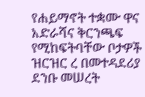የሐይማኖት ተቋሙ ዋና አድራሻና ቅርንጫፍ የሚከፍትባቸው ቦታዎች ዝርዝር ረ በመተዳደሪያ ደንቡ መሠረት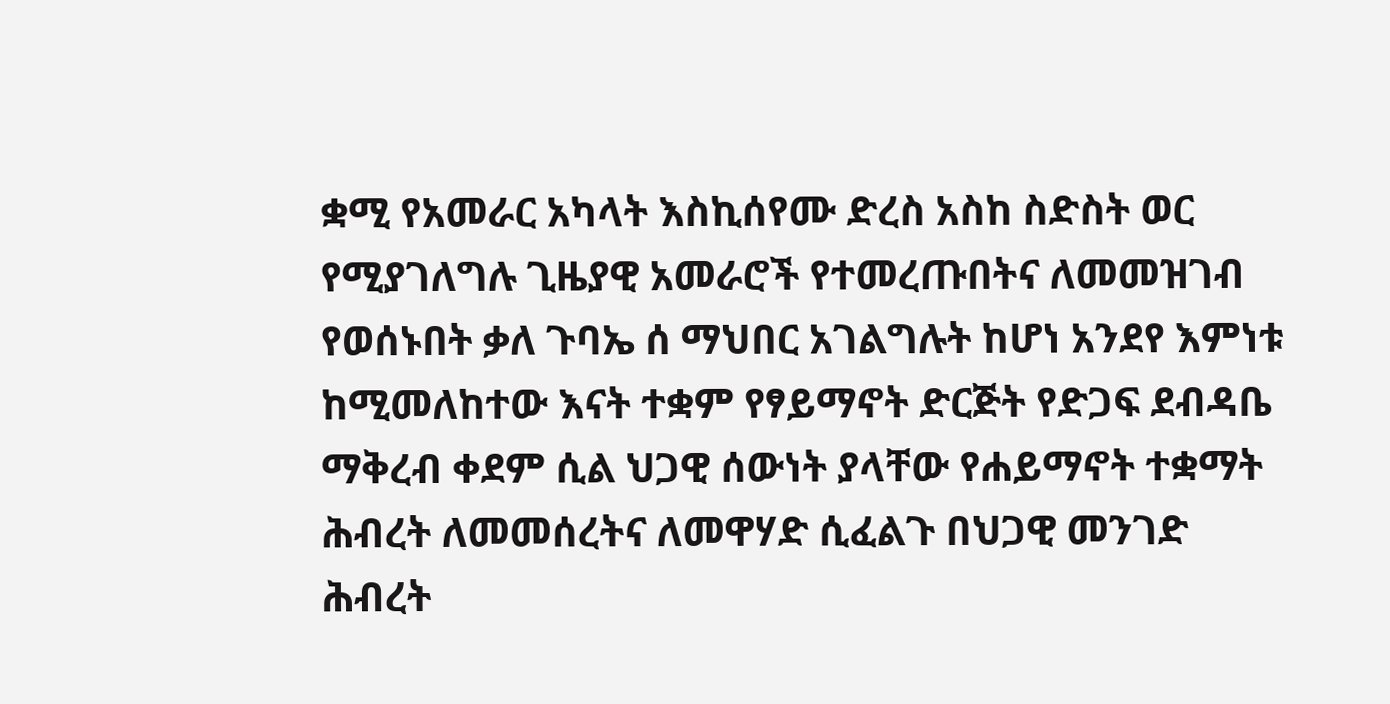ቋሚ የአመራር አካላት እስኪሰየሙ ድረስ አስከ ስድስት ወር የሚያገለግሉ ጊዜያዊ አመራሮች የተመረጡበትና ለመመዝገብ የወሰኑበት ቃለ ጉባኤ ሰ ማህበር አገልግሉት ከሆነ አንደየ እምነቱ ከሚመለከተው እናት ተቋም የፃይማኖት ድርጅት የድጋፍ ደብዳቤ ማቅረብ ቀደም ሲል ህጋዊ ሰውነት ያላቸው የሐይማኖት ተቋማት ሕብረት ለመመሰረትና ለመዋሃድ ሲፈልጉ በህጋዊ መንገድ ሕብረት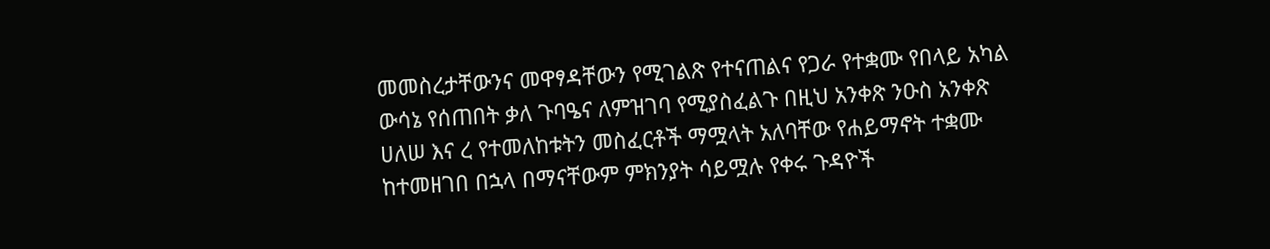መመስረታቸውንና መዋፃዳቸውን የሚገልጽ የተናጠልና የጋራ የተቋሙ የበላይ አካል ውሳኔ የሰጠበት ቃለ ጉባዔና ለምዝገባ የሚያስፈልጉ በዚህ አንቀጽ ንዑስ አንቀጽ ሀለሠ እና ረ የተመለከቱትን መስፈርቶች ማሟላት አለባቸው የሐይማኖት ተቋሙ ከተመዘገበ በኋላ በማናቸውም ምክንያት ሳይሟሉ የቀሩ ጉዳዮች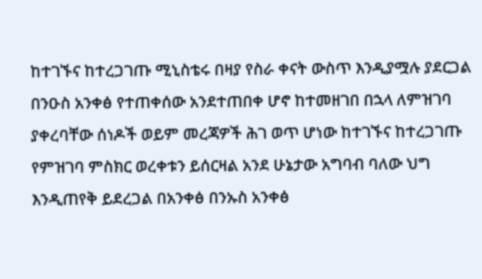ከተገኙና ከተረጋገጡ ሚኒስቴሩ በዛያ የስራ ቀናት ውስጥ እንዲያሟሉ ያደርጋል በንዑስ አንቀፅ የተጠቀሰው አንደተጠበቀ ሆኖ ከተመዘገበ በኋላ ለምዝገባ ያቀረባቸው ሰነዶች ወይም መረጃዎች ሕገ ወጥ ሆነው ከተገኙና ከተረጋገጡ የምዝገባ ምስክር ወረቀቱን ይሰርዛል አንደ ሁኔታው አግባብ ባለው ህግ እንዲጠየቅ ይደረጋል በአንቀፅ በንኡስ አንቀፅ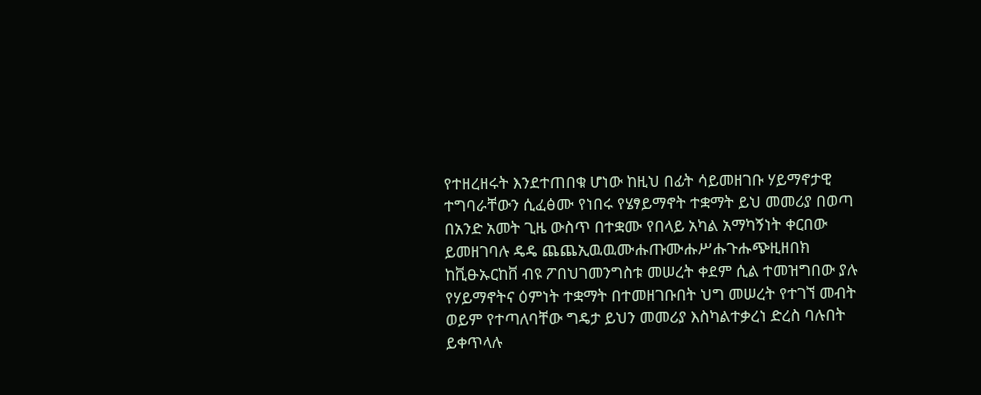የተዘረዘሩት እንደተጠበቁ ሆነው ከዚህ በፊት ሳይመዘገቡ ሃይማኖታዊ ተግባራቸውን ሲፈፅሙ የነበሩ የሄፃይማኖት ተቋማት ይህ መመሪያ በወጣ በአንድ አመት ጊዜ ውስጥ በተቋሙ የበላይ አካል አማካኝነት ቀርበው ይመዘገባሉ ዴዴ ጨጨኢዉዉሙሑጡሙሑሥሑጉሑጭዚዘበክ ከቪፁኡርከቨ ብዩ ፖበህገመንግስቱ መሠረት ቀደም ሲል ተመዝግበው ያሉ የሃይማኖትና ዕምነት ተቋማት በተመዘገቡበት ህግ መሠረት የተገኘ መብት ወይም የተጣለባቸው ግዴታ ይህን መመሪያ እስካልተቃረነ ድረስ ባሉበት ይቀጥላሉ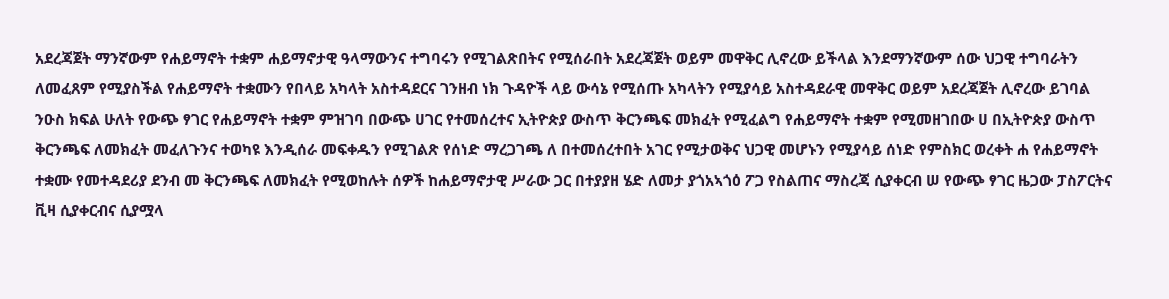አደረጃጀት ማንኛውም የሐይማኖት ተቋም ሐይማኖታዊ ዓላማውንና ተግባሩን የሚገልጽበትና የሚሰራበት አደረጃጀት ወይም መዋቅር ሊኖረው ይችላል እንደማንኛውም ሰው ህጋዊ ተግባራትን ለመፈጸም የሚያስችል የሐይማኖት ተቋሙን የበላይ አካላት አስተዳደርና ገንዘብ ነክ ጉዳዮች ላይ ውሳኔ የሚሰጡ አካላትን የሚያሳይ አስተዳደራዊ መዋቅር ወይም አደረጃጀት ሊኖረው ይገባል ንዑስ ክፍል ሁለት የውጭ ፃገር የሐይማኖት ተቋም ምዝገባ በውጭ ሀገር የተመሰረተና ኢትዮጵያ ውስጥ ቅርንጫፍ መክፈት የሚፈልግ የሐይማኖት ተቋም የሚመዘገበው ሀ በኢትዮጵያ ውስጥ ቅርንጫፍ ለመክፈት መፈለጉንና ተወካዩ እንዲሰራ መፍቀዱን የሚገልጽ የሰነድ ማረጋገጫ ለ በተመሰረተበት አገር የሚታወቅና ህጋዊ መሆኑን የሚያሳይ ሰነድ የምስክር ወረቀት ሐ የሐይማኖት ተቋሙ የመተዳደሪያ ደንብ መ ቅርንጫፍ ለመክፈት የሚወከሉት ሰዎች ከሐይማኖታዊ ሥራው ጋር በተያያዘ ሄድ ለመታ ያጎአኣጎዕ ፖጋ የስልጠና ማስረጃ ሲያቀርብ ሠ የውጭ ፃገር ዜጋው ፓስፖርትና ቪዛ ሲያቀርብና ሲያሟላ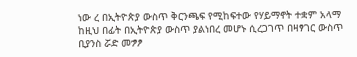ነው ረ በኢትዮጵያ ውስጥ ቅርንጫፍ የሚከፍተው የሃይማኖት ተቋም አላማ ከዚህ በፊት በኢትዮጵያ ውስጥ ያልነበረ መሆኑ ሲረጋገጥ በዛፃገር ውስጥ ቢያንስ ሯድ መፇፆ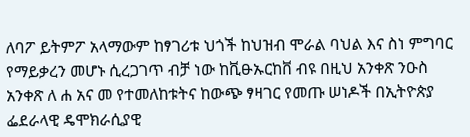ለባፖ ይትምፖ አላማውም ከፃገሪቱ ህጎች ከህዝብ ሞራል ባህል እና ስነ ምግባር የማይቃረን መሆኑ ሲረጋገጥ ብቻ ነው ከቪፁኡርከቨ ብዩ በዚህ አንቀጽ ንዑስ አንቀጽ ለ ሐ አና መ የተመለከቱትና ከውጭ ፃዛገር የመጡ ሠነዶች በኢትዮጵያ ፌደራላዊ ዴሞክራሲያዊ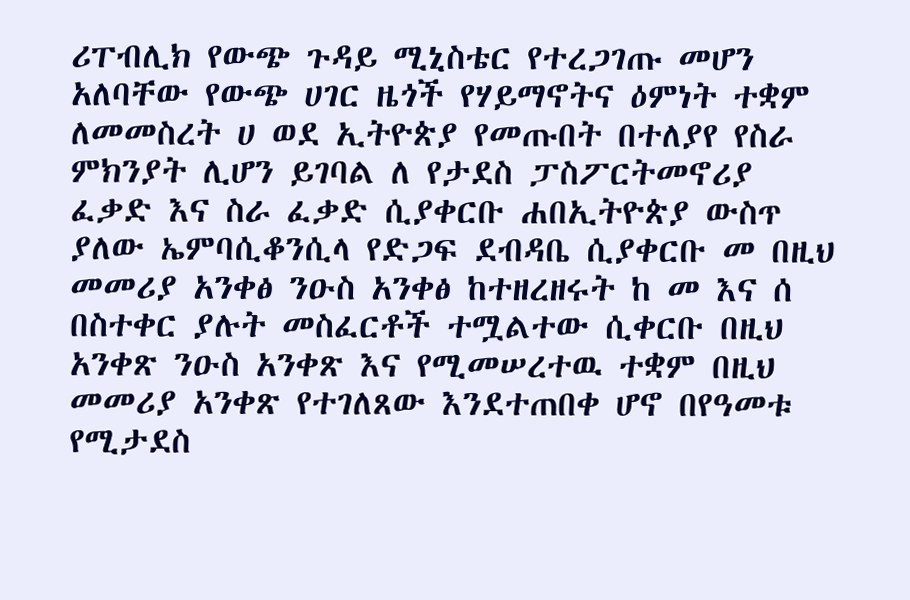ሪፐብሊክ የውጭ ጉዳይ ሚኒስቴር የተረጋገጡ መሆን አለባቸው የውጭ ሀገር ዜጎች የሃይማኖትና ዕምነት ተቋም ለመመስረት ሀ ወደ ኢትዮጵያ የመጡበት በተለያየ የስራ ምክንያት ሊሆን ይገባል ለ የታደስ ፓስፖርትመኖሪያ ፈቃድ እና ስራ ፈቃድ ሲያቀርቡ ሐበኢትዮጵያ ውስጥ ያለው ኤምባሲቆንሲላ የድጋፍ ደብዳቤ ሲያቀርቡ መ በዚህ መመሪያ አንቀፅ ንዑስ አንቀፅ ከተዘረዘሩት ከ መ እና ሰ በስተቀር ያሉት መስፈርቶች ተሟልተው ሲቀርቡ በዚህ አንቀጽ ንዑስ አንቀጽ እና የሚመሠረተዉ ተቋም በዚህ መመሪያ አንቀጽ የተገለጸው እንደተጠበቀ ሆኖ በየዓመቱ የሚታደስ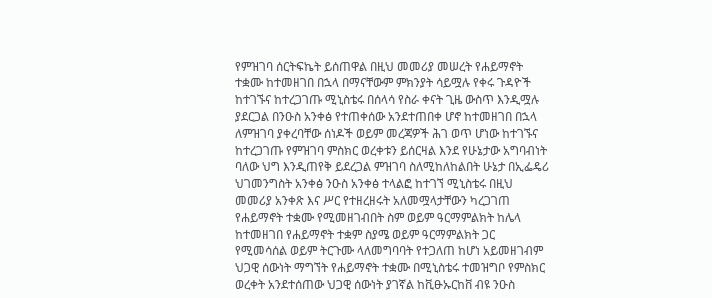የምዝገባ ሰርትፍኬት ይሰጠዋል በዚህ መመሪያ መሠረት የሐይማኖት ተቋሙ ከተመዘገበ በኋላ በማናቸውም ምክንያት ሳይሟሉ የቀሩ ጉዳዮች ከተገኙና ከተረጋገጡ ሚኒስቴሩ በሰላሳ የስራ ቀናት ጊዜ ውስጥ እንዲሟሉ ያደርጋል በንዑስ አንቀፅ የተጠቀሰው አንደተጠበቀ ሆኖ ከተመዘገበ በኋላ ለምዝገባ ያቀረባቸው ሰነዶች ወይም መረጃዎች ሕገ ወጥ ሆነው ከተገኙና ከተረጋገጡ የምዝገባ ምስክር ወረቀቱን ይሰርዛል እንደ የሁኔታው አግባብነት ባለው ህግ እንዲጠየቅ ይደረጋል ምዝገባ ስለሚከለከልበት ሁኔታ በኢፌዴሪ ህገመንግስት አንቀፅ ንዑስ አንቀፅ ተላልፎ ከተገኘ ሚኒስቴሩ በዚህ መመሪያ አንቀጽ እና ሥር የተዘረዘሩት አለመሟላታቸውን ካረጋገጠ የሐይማኖት ተቋሙ የሚመዘገብበት ስም ወይም ዓርማምልክት ከሌላ ከተመዘገበ የሐይማኖት ተቋም ስያሜ ወይም ዓርማምልክት ጋር የሚመሳሰል ወይም ትርጉሙ ላለመግባባት የተጋለጠ ከሆነ አይመዘገብም ህጋዊ ሰውነት ማግኘት የሐይማኖት ተቋሙ በሚኒስቴሩ ተመዝግቦ የምስክር ወረቀት አንደተሰጠው ህጋዊ ሰውነት ያገኛል ከቪፁኡርከቨ ብዩ ንዑስ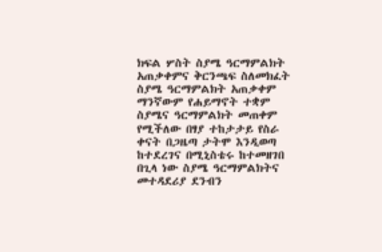ክፍል ሦስት ስያሜ ዓርማምልክት አጠቃቀምና ቅርንጫፍ ስለመክፈት ስያሜ ዓርማምልክት አጠቃቀም ማንኛውም የሐይማኖት ተቋም ስያሜና ዓርማምልክት መጠቀም የሚችለው በፃያ ተከታታይ የስራ ቀናት በጋዜጣ ታትሞ እንዲወጣ ከተደረገና በሚኒስቴሩ ከተመዘገበ በጊላ ነው ስያሜ ዓርማምልክትና መተዳደሪያ ደንብን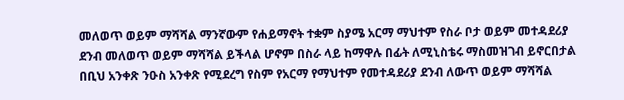መለወጥ ወይም ማሻሻል ማንኛውም የሐይማኖት ተቋም ስያሜ አርማ ማህተም የስራ ቦታ ወይም መተዳደሪያ ደንብ መለወጥ ወይም ማሻሻል ይችላል ሆኖም በስራ ላይ ከማዋሉ በፊት ለሚኒስቴሩ ማስመዝገብ ይኖርበታል በቢህ አንቀጽ ንዑስ አንቀጽ የሚደረግ የስም የአርማ የማህተም የመተዳደሪያ ደንብ ለውጥ ወይም ማሻሻል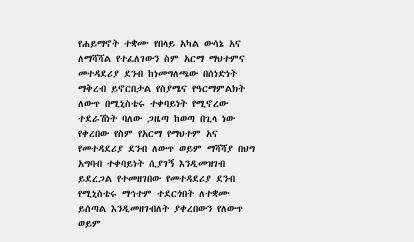የሐይማኖት ተቋሙ የበላይ አካል ውሳኔ አና ለማሻሻል የተፈለገውን ስም አርማ ማህተምና መተዳደሪያ ደንብ ከነመግለጫው በሰነድነት ማቅረብ ይኖርበታል የስያሜና የዓርማምልክት ለውጥ በሚኒስቴሩ ተቀባይነት የሚኖረው ተደራሽነት ባለው ጋዜጣ ከወጣ በጊላ ነው የቀረበው የስም የአርማ የማህተም አና የመተዳደሪያ ደንብ ለውጥ ወይም ማሻሻያ በህግ አግባብ ተቀባይነት ሲያገኝ እንዲመዝገብ ይደረጋል የተመዘገበው የመተዳደሪያ ደንብ የሚኒስቴሩ ማኅተም ተደርጎበት ለተቋሙ ይሰጣል እንዲመዘገብለት ያቀረበውን የለውጥ ወይም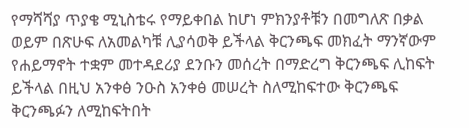የማሻሻያ ጥያቄ ሚኒስቴሩ የማይቀበል ከሆነ ምክንያቶቹን በመግለጽ በቃል ወይም በጽሁፍ ለአመልካቹ ሊያሳወቅ ይችላል ቅርንጫፍ መክፈት ማንኛውም የሐይማኖት ተቋም መተዳደሪያ ደንቡን መሰረት በማድረግ ቅርንጫፍ ሊከፍት ይችላል በዚህ አንቀፅ ንዑስ አንቀፅ መሠረት ስለሚከፍተው ቅርንጫፍ ቅርንጫፉን ለሚከፍትበት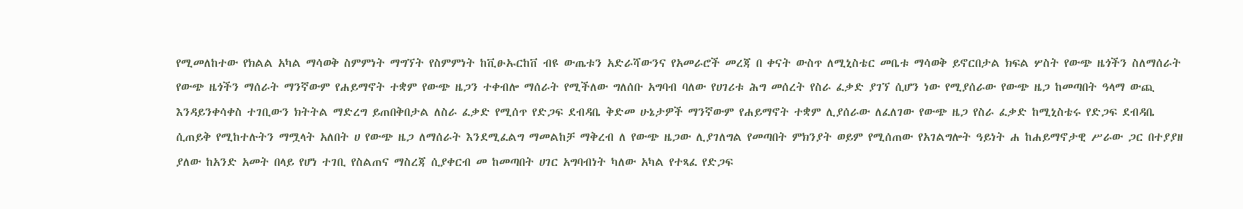የሚመለከተው የክልል አካል ማሳወቅ ስምምነት ማግኘት የስምምነት ከቪፁኡርከቨ ብዩ ውጤቱን አድራሻውንና የአመራሮች መረጃ በ ቀናት ውስጥ ለሚኒስቴር መቤቱ ማሳወቅ ይኖርበታል ክፍል ሦስት የውጭ ዜጎችን ስለማሰራት የውጭ ዜጎችን ማሰራት ማንኛውም የሐይማኖት ተቋም የውጭ ዜጋን ተቀብሎ ማሰራት የሚችለው ግለሰቡ አግባብ ባለው የሀገሪቱ ሕግ መሰረት የስራ ፈቃድ ያገኘ ሲሆን ነው የሚያሰራው የውጭ ዜጋ ከመጣበት ዓላማ ውጪ እንዳይንቀሳቀስ ተገቢውን ክትትል ማድረግ ይጠበቅበታል ለስራ ፈቃድ የሚሰጥ የድጋፍ ደብዳቤ ቅድመ ሁኔታዎች ማንኛውም የሐይማኖት ተቋም ሊያሰራው ለፈለገው የውጭ ዜጋ የስራ ፈቃድ ከሚኒስቴሩ የድጋፍ ደብዳቤ ሲጠይቅ የሚከተሉትን ማሟላት አለበት ሀ የውጭ ዜጋ ለማሰራት እንደሚፈልግ ማመልከቻ ማቅረብ ለ የውጭ ዜጋው ሊያገለግል የመጣበት ምክንያት ወይም የሚሰጠው የአገልግሎት ዓይነት ሐ ከሐይማኖታዊ ሥራው ጋር በተያያዘ ያለው ከአንድ አመት በላይ የሆነ ተገቢ የስልጠና ማስረጃ ሲያቀርብ መ ከመጣበት ሀገር አግባብነት ካለው አካል የተጻፈ የድጋፍ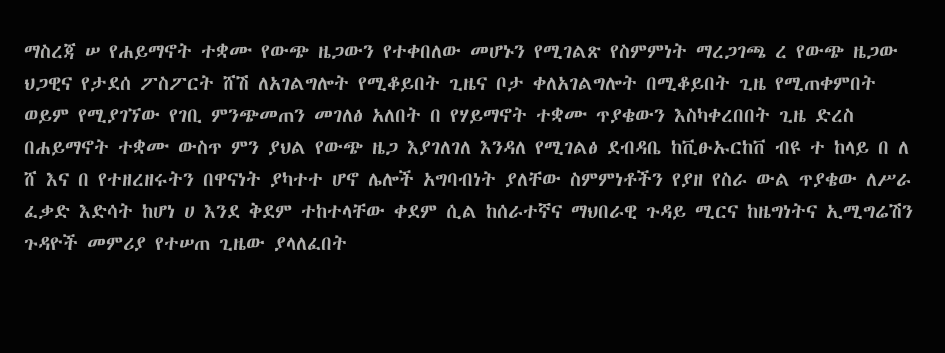ማስረጃ ሠ የሐይማኖት ተቋሙ የውጭ ዜጋውን የተቀበለው መሆኑን የሚገልጽ የስምምነት ማረጋገጫ ረ የውጭ ዜጋው ህጋዊና የታደሰ ፖስፖርት ሸሽ ለአገልግሎት የሚቆይበት ጊዜና ቦታ ቀለአገልግሎት በሚቆይበት ጊዜ የሚጠቀምበት ወይም የሚያገኘው የገቢ ምንጭመጠን መገለፅ አለበት በ የሃይማኖት ተቋሙ ጥያቄውን እስካቀረበበት ጊዜ ድረስ በሐይማኖት ተቋሙ ውስጥ ምን ያህል የውጭ ዜጋ እያገለገለ እንዳለ የሚገልፅ ደብዳቤ ከቪፁኡርከቨ ብዩ ተ ከላይ በ ለ ሸ እና በ የተዘረዘሩትን በዋናነት ያካተተ ሆኖ ሌሎች አግባብነት ያለቸው ስምምነቶችን የያዘ የስራ ውል ጥያቄው ለሥራ ፈቃድ እድሳት ከሆነ ሀ እንደ ቅደም ተከተላቸው ቀደም ሲል ከሰራተኛና ማህበራዊ ጉዳይ ሚርና ከዜግነትና ኢሚግሬሽን ጉዳዮች መምሪያ የተሠጠ ጊዜው ያላለፈበት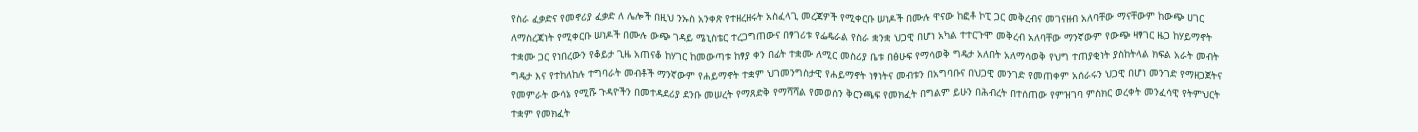የስራ ፈቃድና የመኖሪያ ፈቃድ ለ ሌሎች በዚህ ንኡስ አንቀጽ የተዘረዘሩት አስፈላጊ መረጃዎች የሚቀርቡ ሠነዶች በሙሉ ዋናው ከፎቶ ኮፒ ጋር መቅረብና መገናዘብ አለባቸው ማናቸውም ከውጭ ሀገር ለማስረጃነት የሚቀርቡ ሠነዶች በሙሉ ውጭ ገዳይ ሜኒስቴር ተረጋግጠውና በፃገሪቱ የፌዴራል የስራ ቋንቋ ህጋዊ በሆነ አካል ተተርጉሞ መቅረብ አለባቸው ማንኛውም የውጭ ዛፃገር ዜጋ ከሃይማኖት ተቋሙ ጋር የነበረውን የቆይታ ጊዜ አጠናቆ ከሃገር ከመውጣቱ ከፃያ ቀን በፊት ተቋሙ ለሚር መስሪያ ቤቱ በፅሁፍ የማሳወቅ ግዴታ አለበት አለማሳወቅ የህግ ተጠያቂነት ያስከትላል ክፍል አራት መብት ግዴታ እና የተከለከሉ ተግባራት መብቶች ማንኛውም የሐይማኖት ተቋም ህገመንግስታዊ የሐይማኖት ነፃነትና መብቱን በአግባቡና በህጋዊ መንገድ የመጠቀም አሰራሩን ህጋዊ በሆነ መንገድ የማዘጋጀትና የመምራት ውሳኔ የሚሹ ጉዳዮችን በመተዳደሪያ ደንቡ መሠረት የማጸድቅ የማሻሻል የመወሰን ቅርንጫፍ የመክፈት በግልም ይሁን በሕብረት በተሰጠው የምዝገባ ምስክር ወረቀት መንፈሳዊ የትምህርት ተቋም የመክፈት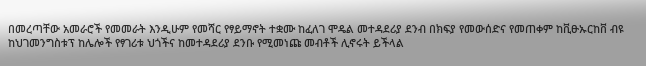በመረጣቸው አመራሮች የመመራት እንዲሁም የመሻር የፃይማኖት ተቋሙ ከፈለገ ሞዴል መተዳደሪያ ደንብ በክፍያ የመውሰድና የመጠቀም ከቪፁኡርከቨ ብዩ ከህገመንግስቱፕ ከሌሎች የፃገሪቱ ህጎችና ከመተዳደሪያ ደንቡ የሚመነጩ መብቶች ሊኖሩት ይችላል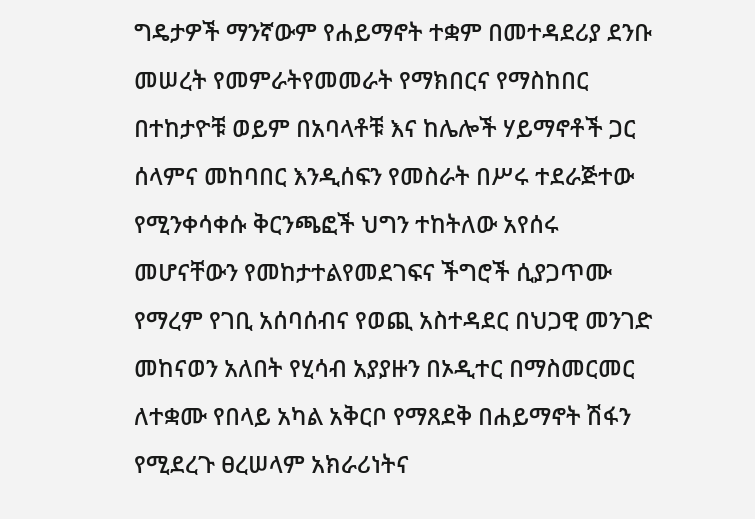ግዴታዎች ማንኛውም የሐይማኖት ተቋም በመተዳደሪያ ደንቡ መሠረት የመምራትየመመራት የማክበርና የማስከበር በተከታዮቹ ወይም በአባላቶቹ እና ከሌሎች ሃይማኖቶች ጋር ሰላምና መከባበር እንዲሰፍን የመስራት በሥሩ ተደራጅተው የሚንቀሳቀሱ ቅርንጫፎች ህግን ተከትለው አየሰሩ መሆናቸውን የመከታተልየመደገፍና ችግሮች ሲያጋጥሙ የማረም የገቢ አሰባሰብና የወጪ አስተዳደር በህጋዊ መንገድ መከናወን አለበት የሂሳብ አያያዙን በኦዲተር በማስመርመር ለተቋሙ የበላይ አካል አቅርቦ የማጸደቅ በሐይማኖት ሽፋን የሚደረጉ ፀረሠላም አክራሪነትና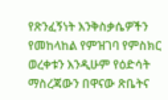የጽንፈኝነት እንቅስቃሴዎችን የመከላከል የምዝገባ የምስክር ወረቀቱን እንዲሁም የዕድሳት ማስረጃውን በዋናው ጽቤትና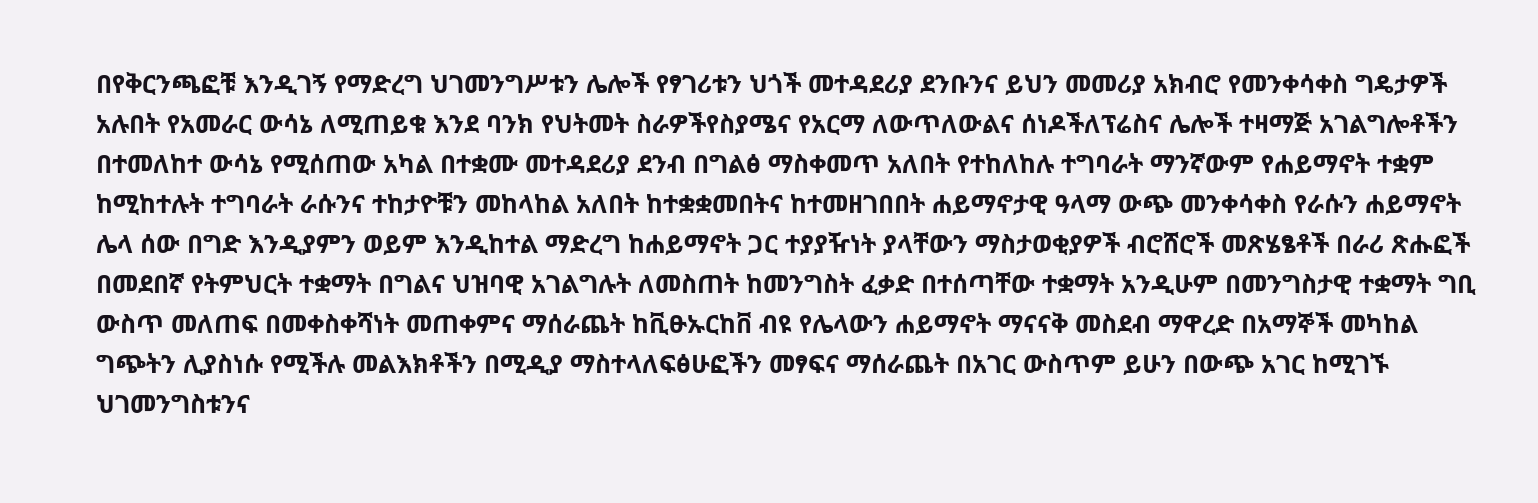በየቅርንጫፎቹ እንዲገኝ የማድረግ ህገመንግሥቱን ሌሎች የፃገሪቱን ህጎች መተዳደሪያ ደንቡንና ይህን መመሪያ አክብሮ የመንቀሳቀስ ግዴታዎች አሉበት የአመራር ውሳኔ ለሚጠይቁ እንደ ባንክ የህትመት ስራዎችየስያሜና የአርማ ለውጥለውልና ሰነዶችለፕሬስና ሌሎች ተዛማጅ አገልግሎቶችን በተመለከተ ውሳኔ የሚሰጠው አካል በተቋሙ መተዳደሪያ ደንብ በግልፅ ማስቀመጥ አለበት የተከለከሉ ተግባራት ማንኛውም የሐይማኖት ተቋም ከሚከተሉት ተግባራት ራሱንና ተከታዮቹን መከላከል አለበት ከተቋቋመበትና ከተመዘገበበት ሐይማኖታዊ ዓላማ ውጭ መንቀሳቀስ የራሱን ሐይማኖት ሌላ ሰው በግድ እንዲያምን ወይም እንዲከተል ማድረግ ከሐይማኖት ጋር ተያያዥነት ያላቸውን ማስታወቂያዎች ብሮሸሮች መጽሄፄቶች በራሪ ጽሑፎች በመደበኛ የትምህርት ተቋማት በግልና ህዝባዊ አገልግሉት ለመስጠት ከመንግስት ፈቃድ በተሰጣቸው ተቋማት አንዲሁም በመንግስታዊ ተቋማት ግቢ ውስጥ መለጠፍ በመቀስቀሻነት መጠቀምና ማሰራጨት ከቪፁኡርከቨ ብዩ የሌላውን ሐይማኖት ማናናቅ መስደብ ማዋረድ በአማኞች መካከል ግጭትን ሊያስነሱ የሚችሉ መልእክቶችን በሚዲያ ማስተላለፍፅሁፎችን መፃፍና ማሰራጨት በአገር ውስጥም ይሁን በውጭ አገር ከሚገኙ ህገመንግስቱንና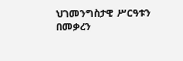ህገመንግስታዊ ሥርዓቱን በመቃረን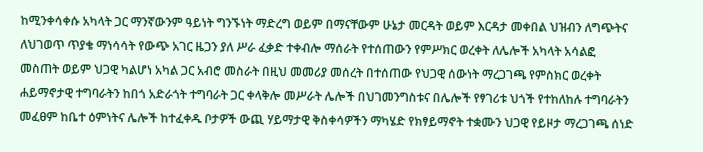ከሚንቀሳቀሱ አካላት ጋር ማንኛውንም ዓይነት ግንኙነት ማድረግ ወይም በማናቸውም ሁኔታ መርዳት ወይም እርዳታ መቀበል ህዝብን ለግጭትና ለህገወጥ ጥያቄ ማነሳሳት የውጭ አገር ዜጋን ያለ ሥራ ፈቃድ ተቀብሎ ማሰራት የተሰጠውን የምሥክር ወረቀት ለሌሎች አካላት አሳልፎ መስጠት ወይም ህጋዊ ካልሆነ አካል ጋር አብሮ መስራት በዚህ መመሪያ መሰረት በተሰጠው የህጋዊ ሰውነት ማረጋገጫ የምስክር ወረቀት ሐይማኖታዊ ተግባራትን ከበጎ አድራጎት ተግባራት ጋር ቀላቅሎ መሥራት ሌሎች በህገመንግስቱና በሌሎች የፃገሪቱ ህጎች የተከለከሉ ተግባራትን መፈፀም ከቤተ ዕምነትና ሌሎች ከተፈቀዱ ቦታዎች ውጪ ሃይማታዊ ቅስቀሳዎችን ማካሄድ የክፃይማኖት ተቋሙን ህጋዊ የይዞታ ማረጋገጫ ሰነድ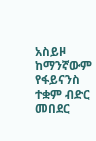አስይዞ ከማንኛውም የፋይናንስ ተቋም ብድር መበደር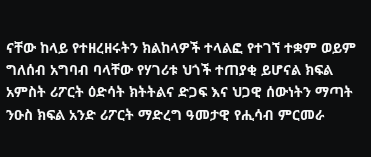ናቸው ከላይ የተዘረዘሩትን ክልከላዎች ተላልፎ የተገኘ ተቋም ወይም ግለሰብ አግባብ ባላቸው የሃገሪቱ ህጎች ተጠያቂ ይሆናል ክፍል አምስት ሪፖርት ዕድሳት ክትትልና ድጋፍ እና ህጋዊ ሰውነትን ማጣት ንዑስ ክፍል አንድ ሪፖርት ማድረግ ዓመታዊ የሒሳብ ምርመራ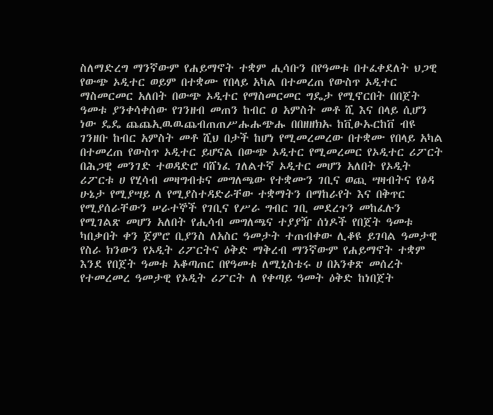ስለማድረግ ማንኛውም የሐይማኖት ተቋም ሒሳቡን በየዓመቱ በተፈቀደለት ህጋዊ የውጭ ኦዲተር ወይም በተቋሙ የበላይ አካል በተመረጠ የውስጥ ኦዲተር ማስመርመር አለበት በውጭ ኦዲተር የማስመርመር ግዴታ የሚኖርበት በበጀት ዓመቱ ያንቀሳቀሰው የገንዘብ መጠን ከብር ዐ አምስት መቶ ሺ እና በላይ ሲሆን ነው ዴዴ ጨጨኢዉዉጨብጠጠሥሑሑጭሑ በበዘዘክኡ ከቪፁኡርከቨ ብዩ ገንዘቡ ከብር አምስት መቶ ሺህ በታች ከሆነ የሚመረመረው በተቋሙ የበላይ አካል በተመረጠ የውስጥ ኦዲተር ይሆናል በውጭ ኦዲተር የሚመረመር የኦዲተር ሪፖርት በሕጋዊ መንገድ ተወዳድሮ ባሸነፈ ገለልተኛ ኦዲተር መሆን አለበት የኦዲት ሪፖርቱ ሀ የሂሳብ መዛግብቱና መግለጫው የተቋሙን ገቢና ወጪ ሣዛብትና የፅዳ ሁኔታ የሚያሣይ ለ የሚያስተዳድራቸው ተቋማትን በማከራየት እና በቅጥር የሚያሰራቸውን ሠራተኞች የገቢና የሥራ ግብር ገቢ መደረጉን መከፈሉን የሚገልጽ መሆን አለበት የሒሳብ መግለጫና ተያያዥ ሰነዶች የበጀት ዓመቱ ካበቃበት ቀን ጀምሮ ቢያንስ ለአስር ዓመታት ተጠብቀው ሊቆዩ ይገባል ዓመታዊ የስራ ክንውን የኦዲት ሪፖርትና ዕቅድ ማቅረብ ማንኛውም የሐይማኖት ተቋም እንደ የበጀት ዓመቱ አቆጣጠር በየዓመቱ ለሚኒስቴሩ ሀ በአንቀጽ መሰረት የተመረመረ ዓመታዊ የኦዲት ሪፖርት ለ የቀጣይ ዓመት ዕቅድ ከነበጀት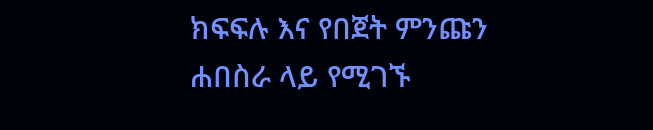ክፍፍሉ እና የበጀት ምንጩን ሐበስራ ላይ የሚገኙ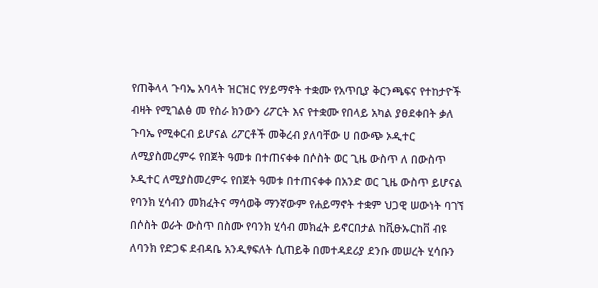የጠቅላላ ጉባኤ አባላት ዝርዝር የሃይማኖት ተቋሙ የአጥቢያ ቅርንጫፍና የተከታዮች ብዛት የሚገልፅ መ የስራ ክንውን ሪፖርት እና የተቋሙ የበላይ አካል ያፀደቀበት ቃለ ጉባኤ የሚቀርብ ይሆናል ሪፖርቶች መቅረብ ያለባቸው ሀ በውጭ ኦዲተር ለሚያስመረምሩ የበጀት ዓመቱ በተጠናቀቀ በሶስት ወር ጊዜ ውስጥ ለ በውስጥ ኦዲተር ለሚያስመረምሩ የበጀት ዓመቱ በተጠናቀቀ በአንድ ወር ጊዜ ውስጥ ይሆናል የባንክ ሂሳብን መክፈትና ማሳወቅ ማንኛውም የሐይማኖት ተቋም ህጋዊ ሠውነት ባገኘ በሶስት ወራት ውስጥ በስሙ የባንክ ሂሳብ መክፈት ይኖርበታል ከቪፁኡርከቨ ብዩ ለባንክ የድጋፍ ደብዳቤ አንዲፃፍለት ሲጠይቅ በመተዳደሪያ ደንቡ መሠረት ሂሳቡን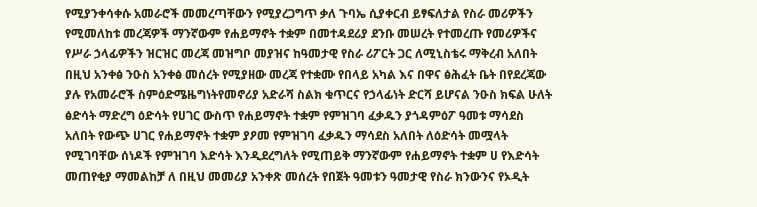የሚያንቀሳቀሱ አመራሮች መመረጣቸውን የሚያረጋግጥ ቃለ ጉባኤ ሲያቀርብ ይፃፍለታል የስራ መሪዎችን የሚመለከቱ መረጃዎች ማንኛውም የሐይማኖት ተቋም በመተዳደሪያ ደንቡ መሠረት የተመረጡ የመሪዎችና የሥራ ኃላፊዎችን ዝርዝር መረጃ መዝግቦ መያዝና ከዓመታዊ የስራ ሪፖርት ጋር ለሚኒስቴሩ ማቅረብ አለበት በዚህ አንቀፅ ንዑስ አንቀፅ መሰረት የሚያዘው መረጃ የተቋሙ የበላይ አካል እና በዋና ፅሕፈት ቤት በየደረጃው ያሉ የአመራሮች ስምዕድሜዜግነትየመኖሪያ አድራሻ ስልክ ቁጥርና የኃላፊነት ድርሻ ይሆናል ንዑስ ክፍል ሁለት ፅድሳት ማድረግ ዕድሳት የሀገር ውስጥ የሐይማኖት ተቋም የምዝገባ ፈቃዱን ያጎዳምዕፖ ዓመቱ ማሳደስ አለበት የውጭ ሀገር የሐይማኖት ተቋም ያዖመ የምዝገባ ፈቃዱን ማሳደስ አለበት ለዕድሳት መሟላት የሚገባቸው ሰነዶች የምዝገባ እድሳት እንዲደረግለት የሚጠይቅ ማንኛውም የሐይማኖት ተቋም ሀ የእድሳት መጠየቂያ ማመልከቻ ለ በዚህ መመሪያ አንቀጽ መሰረት የበጀት ዓመቱን ዓመታዊ የስራ ክንውንና የኦዲት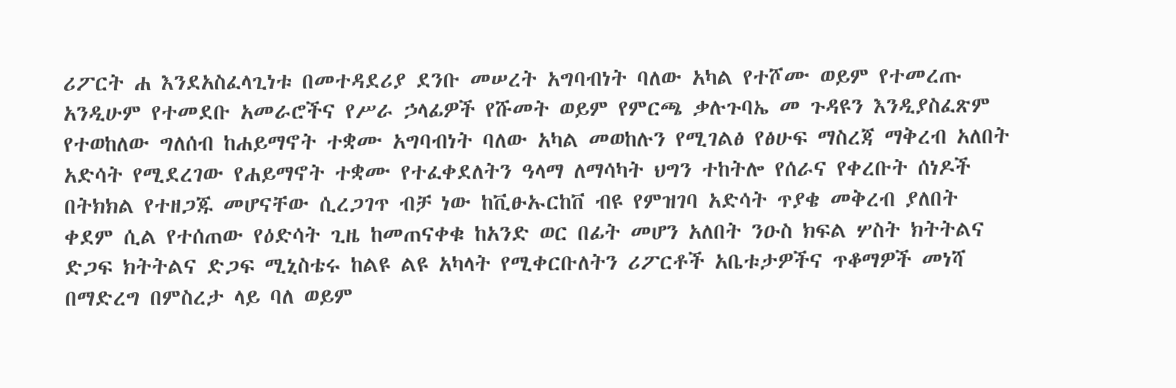ሪፖርት ሐ እንደአስፈላጊነቱ በመተዳደሪያ ደንቡ መሠረት አግባብነት ባለው አካል የተሾሙ ወይም የተመረጡ አንዲሁም የተመደቡ አመራሮችና የሥራ ኃላፊዎች የሹመት ወይም የምርጫ ቃሉጉባኤ መ ጉዳዩን እንዲያስፈጽም የተወከለው ግለሰብ ከሐይማኖት ተቋሙ አግባብነት ባለው አካል መወከሉን የሚገልፅ የፅሁፍ ማስረጃ ማቅረብ አለበት አድሳት የሚደረገው የሐይማኖት ተቋሙ የተፈቀደለትን ዓላማ ለማሳካት ህግን ተከትሎ የሰራና የቀረቡት ሰነዶች በትክክል የተዘጋጁ መሆናቸው ሲረጋገጥ ብቻ ነው ከቪፁኡርከቨ ብዩ የምዝገባ አድሳት ጥያቄ መቅረብ ያለበት ቀደም ሲል የተሰጠው የዕድሳት ጊዜ ከመጠናቀቁ ከአንድ ወር በፊት መሆን አለበት ንዑስ ክፍል ሦስት ክትትልና ድጋፍ ክትትልና ድጋፍ ሚኒስቴሩ ከልዩ ልዩ አካላት የሚቀርቡለትን ሪፖርቶች አቤቱታዎችና ጥቆማዎች መነሻ በማድረግ በምስረታ ላይ ባለ ወይም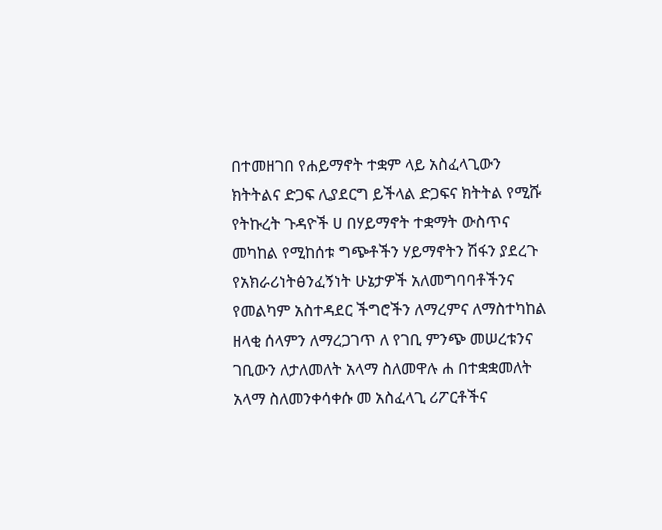በተመዘገበ የሐይማኖት ተቋም ላይ አስፈላጊውን ክትትልና ድጋፍ ሊያደርግ ይችላል ድጋፍና ክትትል የሚሹ የትኩረት ጉዳዮች ሀ በሃይማኖት ተቋማት ውስጥና መካከል የሚከሰቱ ግጭቶችን ሃይማኖትን ሽፋን ያደረጉ የአክራሪነትፅንፈኝነት ሁኔታዎች አለመግባባቶችንና የመልካም አስተዳደር ችግሮችን ለማረምና ለማስተካከል ዘላቂ ሰላምን ለማረጋገጥ ለ የገቢ ምንጭ መሠረቱንና ገቢውን ለታለመለት አላማ ስለመዋሉ ሐ በተቋቋመለት አላማ ስለመንቀሳቀሱ መ አስፈላጊ ሪፖርቶችና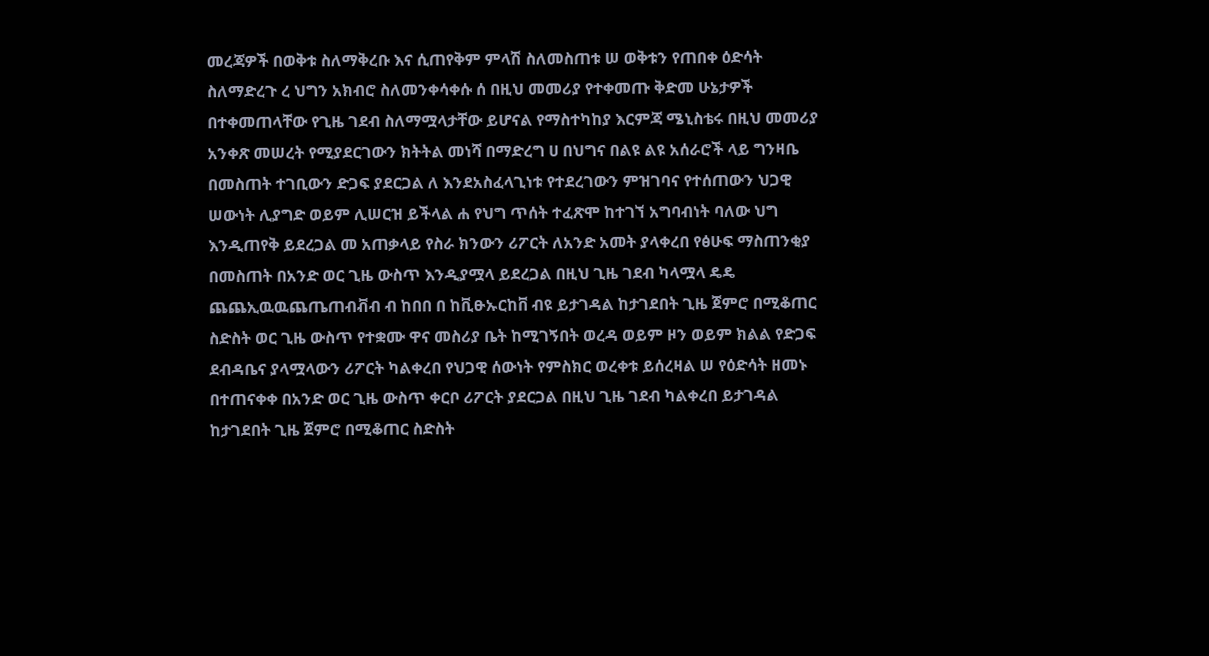መረጃዎች በወቅቱ ስለማቅረቡ እና ሲጠየቅም ምላሽ ስለመስጠቱ ሠ ወቅቱን የጠበቀ ዕድሳት ስለማድረጉ ረ ህግን አክብሮ ስለመንቀሳቀሱ ሰ በዚህ መመሪያ የተቀመጡ ቅድመ ሁኔታዎች በተቀመጠላቸው የጊዜ ገደብ ስለማሟላታቸው ይሆናል የማስተካከያ እርምጃ ሜኒስቴሩ በዚህ መመሪያ አንቀጽ መሠረት የሚያደርገውን ክትትል መነሻ በማድረግ ሀ በህግና በልዩ ልዩ አሰራሮች ላይ ግንዛቤ በመስጠት ተገቢውን ድጋፍ ያደርጋል ለ እንደአስፈላጊነቱ የተደረገውን ምዝገባና የተሰጠውን ህጋዊ ሠውነት ሊያግድ ወይም ሊሠርዝ ይችላል ሐ የህግ ጥሰት ተፈጽሞ ከተገኘ አግባብነት ባለው ህግ እንዲጠየቅ ይደረጋል መ አጠቃላይ የስራ ክንውን ሪፖርት ለአንድ አመት ያላቀረበ የፅሁፍ ማስጠንቂያ በመስጠት በአንድ ወር ጊዜ ውስጥ እንዲያሟላ ይደረጋል በዚህ ጊዜ ገደብ ካላሟላ ዴዴ ጨጨኢዉዉጨጤጠብቭብ ብ ከበበ በ ከቪፁኡርከቨ ብዩ ይታገዳል ከታገደበት ጊዜ ጀምሮ በሚቆጠር ስድስት ወር ጊዜ ውስጥ የተቋሙ ዋና መስሪያ ቤት ከሚገኝበት ወረዳ ወይም ዞን ወይም ክልል የድጋፍ ደብዳቤና ያላሟላውን ሪፖርት ካልቀረበ የህጋዊ ሰውነት የምስክር ወረቀቱ ይሰረዛል ሠ የዕድሳት ዘመኑ በተጠናቀቀ በአንድ ወር ጊዜ ውስጥ ቀርቦ ሪፖርት ያደርጋል በዚህ ጊዜ ገደብ ካልቀረበ ይታገዳል ከታገደበት ጊዜ ጀምሮ በሚቆጠር ስድስት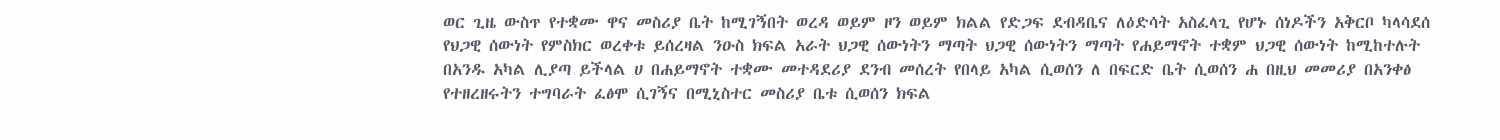ወር ጊዜ ውስጥ የተቋሙ ዋና መስሪያ ቤት ከሚገኝበት ወረዳ ወይም ዞን ወይም ክልል የድጋፍ ደብዳቤና ለዕድሳት አስፈላጊ የሆኑ ሰነዶችን አቅርቦ ካላሳደሰ የህጋዊ ሰውነት የምስክር ወረቀቱ ይሰረዛል ንዑስ ክፍል አራት ህጋዊ ሰውነትን ማጣት ህጋዊ ሰውነትን ማጣት የሐይማኖት ተቋም ህጋዊ ሰውነት ከሚከተሉት በአንዱ አካል ሊያጣ ይችላል ሀ በሐይማኖት ተቋሙ መተዳደሪያ ደንብ መሰረት የበላይ አካል ሲወሰን ለ በፍርድ ቤት ሲወሰን ሐ በዚህ መመሪያ በአንቀፅ የተዘረዘሩትን ተግባራት ፈፅሞ ሲገኝና በሚኒስተር መስሪያ ቤቱ ሲወሰን ክፍል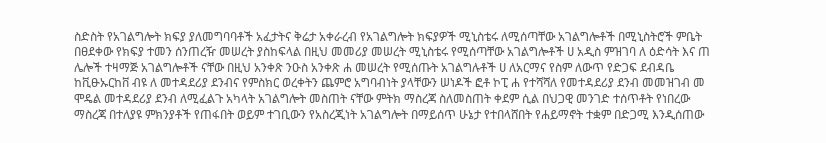ስድስት የአገልግሎት ክፍያ ያለመግባባቶች አፈታትና ቅሬታ አቀራረብ የአገልግሎት ክፍያዎች ሚኒስቴሩ ለሚሰጣቸው አገልግሎቶች በሚኒስትሮች ምቤት በፀደቀው የክፍያ ተመን ሰንጠረዥ መሠረት ያስከፍላል በዚህ መመሪያ መሠረት ሚኒስቴሩ የሚሰጣቸው አገልግሎቶች ሀ አዲስ ምዝገባ ለ ዕድሳት እና ጠ ሌሎች ተዛማጅ አገልግሎቶች ናቸው በዚህ አንቀጽ ንዑስ አንቀጽ ሐ መሠረት የሚሰጡት አገልግሉቶች ሀ ለአርማና የስም ለውጥ የድጋፍ ደብዳቤ ከቪፁኡርከቨ ብዩ ለ መተዳደሪያ ደንብና የምስክር ወረቀትን ጨምሮ አግባብነት ያላቸውን ሠነዶች ፎቶ ኮፒ ሐ የተሻሻለ የመተዳደሪያ ደንብ መመዝገብ መ ሞዴል መተዳደሪያ ደንብ ለሚፈልጉ አካላት አገልግሎት መስጠት ናቸው ምትክ ማስረጃ ስለመስጠት ቀደም ሲል በህጋዊ መንገድ ተሰጥቶት የነበረው ማስረጃ በተለያዩ ምክንያቶች የጠፋበት ወይም ተገቢውን የአስረጂነት አገልግሎት በማይሰጥ ሁኔታ የተበላሸበት የሐይማኖት ተቋም በድጋሚ እንዲሰጠው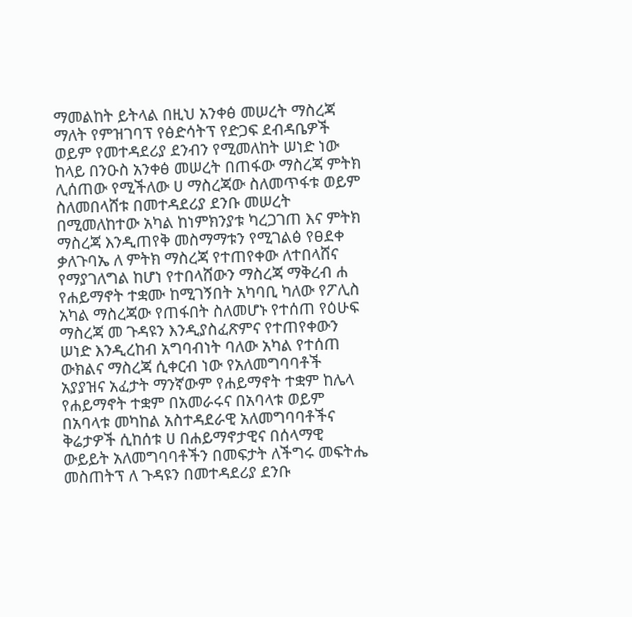ማመልከት ይትላል በዚህ አንቀፅ መሠረት ማስረጃ ማለት የምዝገባፕ የፅድሳትፕ የድጋፍ ደብዳቤዎች ወይም የመተዳደሪያ ደንብን የሚመለከት ሠነድ ነው ከላይ በንዑስ አንቀፅ መሠረት በጠፋው ማስረጃ ምትክ ሊሰጠው የሚችለው ሀ ማስረጃው ስለመጥፋቱ ወይም ስለመበላሸቱ በመተዳደሪያ ደንቡ መሠረት በሚመለከተው አካል ከነምክንያቱ ካረጋገጠ እና ምትክ ማስረጃ እንዲጠየቅ መስማማቱን የሚገልፅ የፀደቀ ቃለጉባኤ ለ ምትክ ማስረጃ የተጠየቀው ለተበላሸና የማያገለግል ከሆነ የተበላሸውን ማስረጃ ማቅረብ ሐ የሐይማኖት ተቋሙ ከሚገኝበት አካባቢ ካለው የፖሊስ አካል ማስረጃው የጠፋበት ስለመሆኑ የተሰጠ የዕሁፍ ማስረጃ መ ጉዳዩን እንዲያስፈጽምና የተጠየቀውን ሠነድ እንዲረከብ አግባብነት ባለው አካል የተሰጠ ውክልና ማስረጃ ሲቀርብ ነው የአለመግባባቶች አያያዝና አፈታት ማንኛውም የሐይማኖት ተቋም ከሌላ የሐይማኖት ተቋም በአመራሩና በአባላቱ ወይም በአባላቱ መካከል አስተዳደራዊ አለመግባባቶችና ቅሬታዎች ሲከሰቱ ሀ በሐይማኖታዊና በሰላማዊ ውይይት አለመግባባቶችን በመፍታት ለችግሩ መፍትሔ መስጠትፕ ለ ጉዳዩን በመተዳደሪያ ደንቡ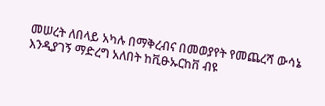መሠረት ለበላይ አካሉ በማቅረብና በመወያየት የመጨረሻ ውሳኔ እንዲያገኝ ማድረግ አለበት ከቪፁኡርከቨ ብዩ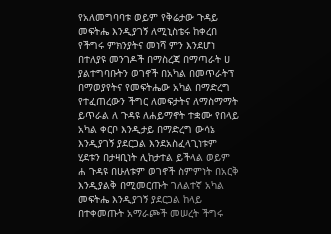የአለመግባባቱ ወይም የቅሬታው ጉዳይ መፍትሔ እንዲያገኝ ለሚኒስቴሩ ከቀረበ የችግሩ ምክንያትና መነሻ ምን እንደሆነ በተለያዩ መንገዶች በማስረጃ በማጣራት ሀ ያልተግባቡትን ወገኖች በአካል በመጥራትፕ በማወያየትና የመፍትሔው አካል በማድረግ የተፈጠረውን ችግር ለመፍታትና ለማስማማት ይጥራል ለ ጉዳዩ ለሐይማኖት ተቋሙ የበላይ አካል ቀርቦ እንዲታይ በማድረግ ውሳኔ እንዲያገኝ ያደርጋል እንደአስፈላጊነቱም ሂደቱን በታዛቢነት ሊከታተል ይችላል ወይም ሐ ጉዳዩ በሁለቱም ወገኖች ስምምነት በአርቅ እንዲያልቅ በሚመርጡት ገለልተኛ አካል መፍትሔ እንዲያገኝ ያደርጋል ከላይ በተቀመጡት አማራጮች መሠረት ችግሩ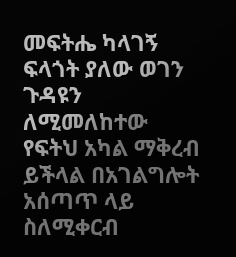መፍትሔ ካላገኝ ፍላጎት ያለው ወገን ጉዳዩን ለሚመለከተው የፍትህ አካል ማቅረብ ይችላል በአገልግሎት አሰጣጥ ላይ ስለሚቀርብ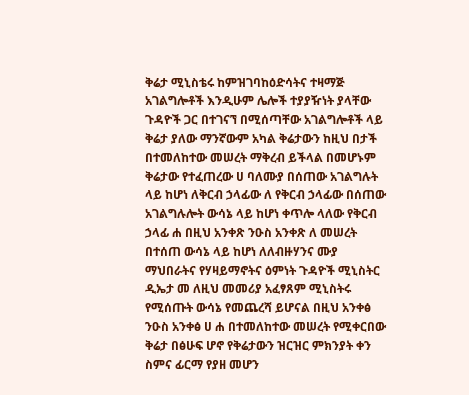ቅሬታ ሚኒስቴሩ ከምዝገባከዕድሳትና ተዛማጅ አገልግሎቶች እንዲሁም ሌሎች ተያያዥነት ያላቸው ጉዳዮች ጋር በተገናኘ በሚሰጣቸው አገልግሎቶች ላይ ቅሬታ ያለው ማንኛውም አካል ቅሬታውን ከዚህ በታች በተመለከተው መሠረት ማቅረብ ይችላል በመሆኑም ቅሬታው የተፈጠረው ሀ ባለሙያ በሰጠው አገልግሉት ላይ ከሆነ ለቅርብ ኃላፊው ለ የቅርብ ኃላፊው በሰጠው አገልግሉሎት ውሳኔ ላይ ከሆነ ቀጥሎ ላለው የቅርብ ኃላፊ ሐ በዚህ አንቀጽ ንዑስ አንቀጽ ለ መሠረት በተሰጠ ውሳኔ ላይ ከሆነ ለለብዙሃንና ሙያ ማህበራትና የሃዛይማኖትና ዕምነት ጉዳዮች ሚኒስትር ዲኤታ መ ለዚህ መመሪያ አፈፃጸም ሚኒስትሩ የሚሰጡት ውሳኔ የመጨረሻ ይሆናል በዚህ አንቀፅ ንዑስ አንቀፅ ሀ ሐ በተመለከተው መሠረት የሚቀርበው ቅሬታ በፅሁፍ ሆኖ የቅሬታውን ዝርዝር ምክንያት ቀን ስምና ፊርማ የያዘ መሆን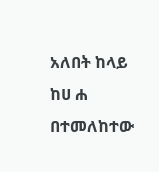አለበት ከላይ ከሀ ሐ በተመለከተው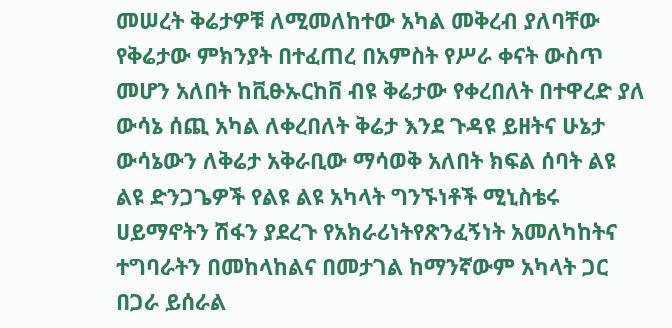መሠረት ቅሬታዎቹ ለሚመለከተው አካል መቅረብ ያለባቸው የቅሬታው ምክንያት በተፈጠረ በአምስት የሥራ ቀናት ውስጥ መሆን አለበት ከቪፁኡርከቨ ብዩ ቅሬታው የቀረበለት በተዋረድ ያለ ውሳኔ ሰጪ አካል ለቀረበለት ቅሬታ እንደ ጉዳዩ ይዘትና ሁኔታ ውሳኔውን ለቅሬታ አቅራቢው ማሳወቅ አለበት ክፍል ሰባት ልዩ ልዩ ድንጋጌዎች የልዩ ልዩ አካላት ግንኙነቶች ሚኒስቴሩ ሀይማኖትን ሽፋን ያደረጉ የአክራሪነትየጽንፈኝነት አመለካከትና ተግባራትን በመከላከልና በመታገል ከማንኛውም አካላት ጋር በጋራ ይሰራል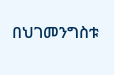በህገመንግስቱ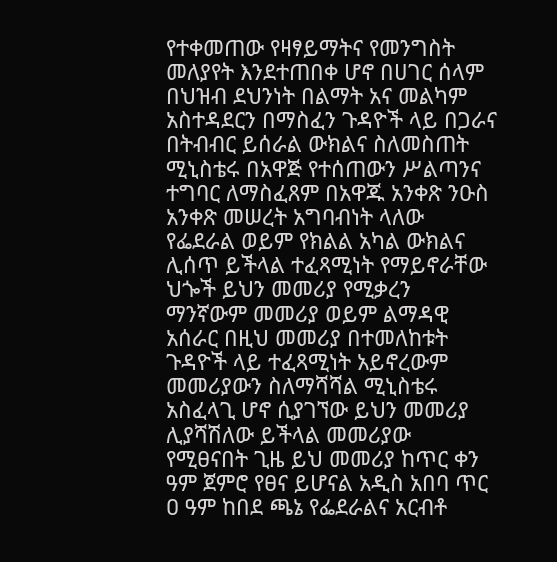የተቀመጠው የዛፃይማትና የመንግስት መለያየት እንደተጠበቀ ሆኖ በሀገር ሰላም በህዝብ ደህንነት በልማት አና መልካም አስተዳደርን በማስፈን ጉዳዮች ላይ በጋራና በትብብር ይሰራል ውክልና ስለመስጠት ሚኒስቴሩ በአዋጅ የተሰጠውን ሥልጣንና ተግባር ለማስፈጸም በአዋጁ አንቀጽ ንዑስ አንቀጽ መሠረት አግባብነት ላለው የፌደራል ወይም የክልል አካል ውክልና ሊሰጥ ይችላል ተፈጻሚነት የማይኖራቸው ህጐች ይህን መመሪያ የሚቃረን ማንኛውም መመሪያ ወይም ልማዳዊ አሰራር በዚህ መመሪያ በተመለከቱት ጉዳዮች ላይ ተፈጻሚነት አይኖረውም መመሪያውን ስለማሻሻል ሚኒስቴሩ አስፈላጊ ሆኖ ሲያገኘው ይህን መመሪያ ሊያሻሽለው ይችላል መመሪያው የሚፀናበት ጊዜ ይህ መመሪያ ከጥር ቀን ዓም ጀምሮ የፀና ይሆናል አዲስ አበባ ጥር ዐ ዓም ከበደ ጫኔ የፌደራልና አርብቶ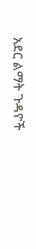አደር ልማት ጉዳዮች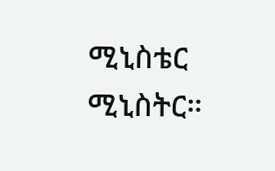ሚኒስቴር ሚኒስትር።